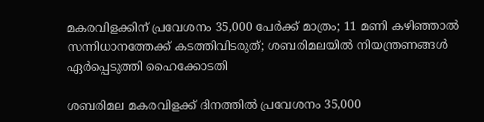മകരവിളക്കിന് പ്രവേശനം 35,000 പേര്‍ക്ക് മാത്രം; 11 മണി കഴിഞ്ഞാല്‍ സന്നിധാനത്തേക്ക് കടത്തിവിടരുത്; ശബരിമലയില്‍ നിയന്ത്രണങ്ങള്‍ ഏര്‍പ്പെടുത്തി ഹൈക്കോടതി

ശബരിമല മകരവിളക്ക് ദിനത്തില്‍ പ്രവേശനം 35,000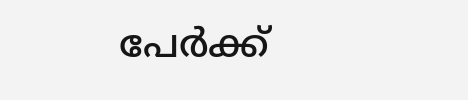പേര്‍ക്ക്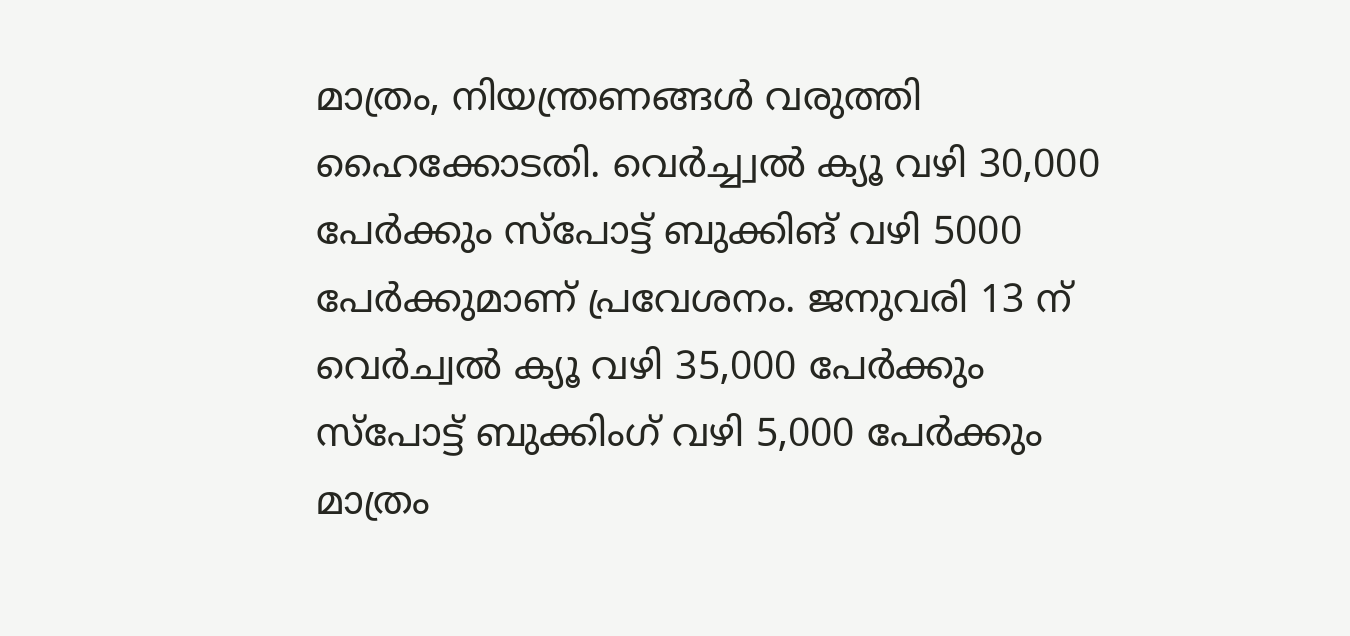മാത്രം, നിയന്ത്രണങ്ങള്‍ വരുത്തി ഹൈക്കോടതി. വെര്‍ച്ച്വല്‍ ക്യൂ വഴി 30,000 പേര്‍ക്കും സ്‌പോട്ട് ബുക്കിങ് വഴി 5000 പേര്‍ക്കുമാണ് പ്രവേശനം. ജനുവരി 13 ന് വെര്‍ച്വല്‍ ക്യൂ വഴി 35,000 പേര്‍ക്കും സ്പോട്ട് ബുക്കിംഗ് വഴി 5,000 പേര്‍ക്കും മാത്രം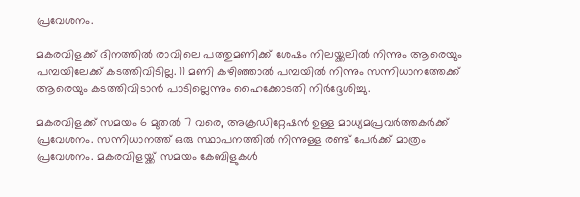പ്രവേശനം.

മകരവിളക്ക് ദിനത്തില്‍ രാവിലെ പത്തുമണിക്ക് ശേഷം നിലയ്ക്കലില്‍ നിന്നും ആരെയും പമ്പയിലേക്ക് കടത്തിവിടില്ല. 11 മണി കഴിഞ്ഞാല്‍ പമ്പയില്‍ നിന്നും സന്നിധാനത്തേക്ക് ആരെയും കടത്തിവിടാന്‍ പാടില്ലെന്നും ഹൈക്കോടതി നിര്‍ദ്ദേശിച്ചു.

മകരവിളക്ക് സമയം 6 മുതല്‍ 7 വരെ, അക്രഡിറ്റേഷന്‍ ഉള്ള മാധ്യമപ്രവര്‍ത്തകര്‍ക്ക് പ്രവേശനം. സന്നിധാനത്ത് ഒരു സ്ഥാപനത്തില്‍ നിന്നുള്ള രണ്ട് പേര്‍ക്ക് മാത്രം പ്രവേശനം. മകരവിളയ്ക്ക് സമയം കേബിളുകള്‍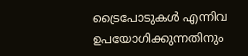ട്രൈപോടുകള്‍ എന്നിവ ഉപയോഗിക്കുന്നതിനും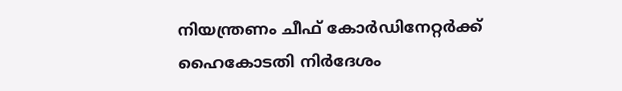നിയന്ത്രണം ചീഫ് കോര്‍ഡിനേറ്റര്‍ക്ക് ഹൈകോടതി നിര്‍ദേശം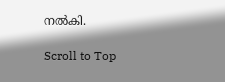നല്‍കി.

Scroll to Top